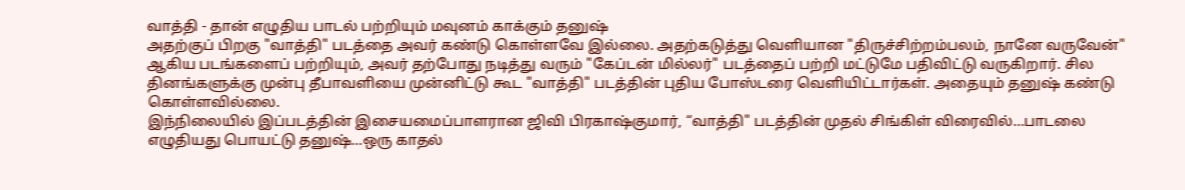வாத்தி - தான் எழுதிய பாடல் பற்றியும் மவுனம் காக்கும் தனுஷ்
அதற்குப் பிறகு "வாத்தி" படத்தை அவர் கண்டு கொள்ளவே இல்லை. அதற்கடுத்து வெளியான "திருச்சிற்றம்பலம், நானே வருவேன்" ஆகிய படங்களைப் பற்றியும், அவர் தற்போது நடித்து வரும் "கேப்டன் மில்லர்" படத்தைப் பற்றி மட்டுமே பதிவிட்டு வருகிறார். சில தினங்களுக்கு முன்பு தீபாவளியை முன்னிட்டு கூட "வாத்தி" படத்தின் புதிய போஸ்டரை வெளியிட்டார்கள். அதையும் தனுஷ் கண்டு கொள்ளவில்லை.
இந்நிலையில் இப்படத்தின் இசையமைப்பாளரான ஜிவி பிரகாஷ்குமார், “வாத்தி" படத்தின் முதல் சிங்கிள் விரைவில்…பாடலை எழுதியது பொயட்டு தனுஷ்…ஒரு காதல்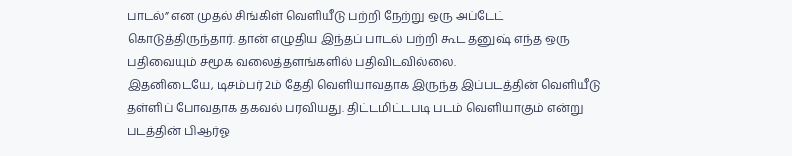பாடல்” என முதல் சிங்கிள் வெளியீடு பற்றி நேற்று ஒரு அப்டேட் கொடுத்திருந்தார். தான் எழுதிய இந்தப் பாடல் பற்றி கூட தனுஷ் எந்த ஒரு பதிவையும் சமூக வலைத்தளங்களில் பதிவிடவில்லை.
இதனிடையே, டிசம்பர் 2ம் தேதி வெளியாவதாக இருந்த இப்படத்தின் வெளியீடு தள்ளிப் போவதாக தகவல் பரவியது. திட்டமிட்டபடி படம் வெளியாகும் என்று படத்தின் பிஆர்ஓ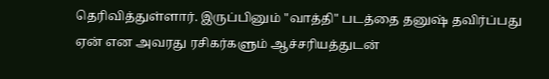தெரிவித்துள்ளார். இருப்பினும் "வாத்தி" படத்தை தனுஷ் தவிர்ப்பது ஏன் என அவரது ரசிகர்களும் ஆச்சரியத்துடன்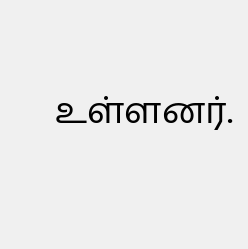உள்ளனர்.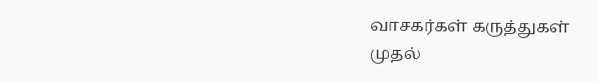வாசகர்கள் கருத்துகள்
முதல்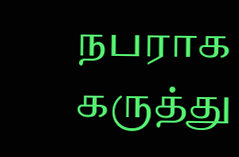நபராக கருத்து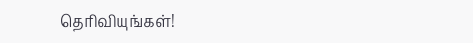தெரிவியுங்கள்!